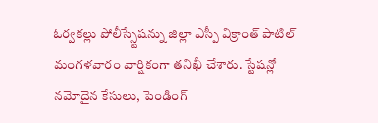ఓర్వకల్లు పోలీస్స్టేషన్ను జిల్లా ఎస్పీ విక్రాంత్ పాటిల్ మంగళవారం వార్షికంగా తనిఖీ చేశారు. స్టేషన్లో నమోదైన కేసులు, పెండింగ్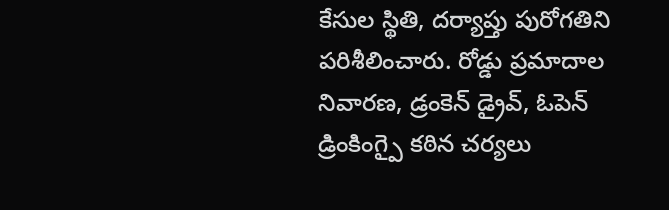కేసుల స్థితి, దర్యాప్తు పురోగతిని పరిశీలించారు. రోడ్డు ప్రమాదాల నివారణ, డ్రంకెన్ డ్రైవ్, ఓపెన్ డ్రింకింగ్పై కఠిన చర్యలు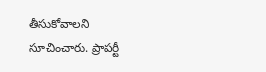తీసుకోవాలని సూచించారు. ప్రాపర్టీ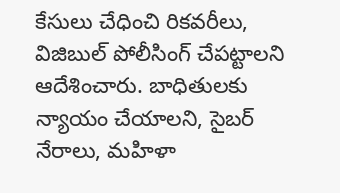కేసులు చేధించి రికవరీలు, విజిబుల్ పోలీసింగ్ చేపట్టాలని ఆదేశించారు. బాధితులకు న్యాయం చేయాలని, సైబర్ నేరాలు, మహిళా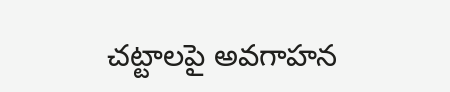చట్టాలపై అవగాహన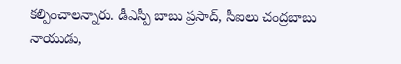కల్పించాలన్నారు. డీఎస్పీ బాబు ప్రసాద్, సీఐలు చంద్రబాబు నాయుడు,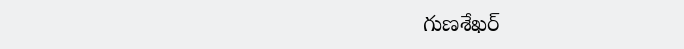గుణశేఖర్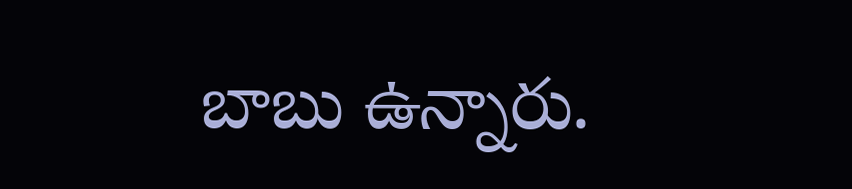బాబు ఉన్నారు.